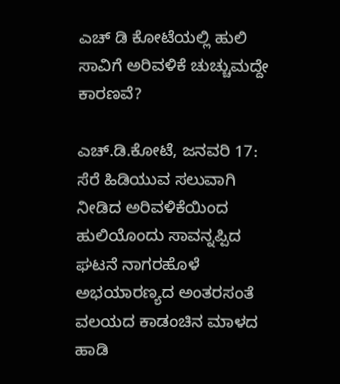ಎಚ್ ಡಿ ಕೋಟೆಯಲ್ಲಿ ಹುಲಿ ಸಾವಿಗೆ ಅರಿವಳಿಕೆ ಚುಚ್ಚುಮದ್ದೇ ಕಾರಣವೆ?

ಎಚ್.ಡಿ.ಕೋಟೆ, ಜನವರಿ 17: ಸೆರೆ ಹಿಡಿಯುವ ಸಲುವಾಗಿ ನೀಡಿದ ಅರಿವಳಿಕೆಯಿಂದ ಹುಲಿಯೊಂದು ಸಾವನ್ನಪ್ಪಿದ ಘಟನೆ ನಾಗರಹೊಳೆ ಅಭಯಾರಣ್ಯದ ಅಂತರಸಂತೆ ವಲಯದ ಕಾಡಂಚಿನ ಮಾಳದ ಹಾಡಿ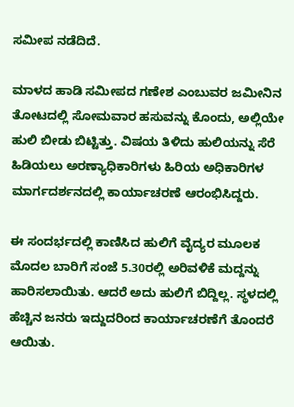ಸಮೀಪ ನಡೆದಿದೆ.

ಮಾಳದ ಹಾಡಿ ಸಮೀಪದ ಗಣೇಶ ಎಂಬುವರ ಜಮೀನಿನ ತೋಟದಲ್ಲಿ ಸೋಮವಾರ ಹಸುವನ್ನು ಕೊಂದು, ಅಲ್ಲಿಯೇ ಹುಲಿ ಬೀಡು ಬಿಟ್ಟಿತ್ತು. ವಿಷಯ ತಿಳಿದು ಹುಲಿಯನ್ನು ಸೆರೆ ಹಿಡಿಯಲು ಅರಣ್ಯಾಧಿಕಾರಿಗಳು ಹಿರಿಯ ಅಧಿಕಾರಿಗಳ ಮಾರ್ಗದರ್ಶನದಲ್ಲಿ ಕಾರ್ಯಾಚರಣೆ ಆರಂಭಿಸಿದ್ದರು.

ಈ ಸಂದರ್ಭದಲ್ಲಿ ಕಾಣಿಸಿದ ಹುಲಿಗೆ ವೈದ್ಯರ ಮೂಲಕ ಮೊದಲ ಬಾರಿಗೆ ಸಂಜೆ 5.30ರಲ್ಲಿ ಅರಿವಳಿಕೆ ಮದ್ದನ್ನು ಹಾರಿಸಲಾಯಿತು. ಆದರೆ ಅದು ಹುಲಿಗೆ ಬಿದ್ದಿಲ್ಲ. ಸ್ಥಳದಲ್ಲಿ ಹೆಚ್ಚಿನ ಜನರು ಇದ್ದುದರಿಂದ ಕಾರ್ಯಾಚರಣೆಗೆ ತೊಂದರೆ ಆಯಿತು.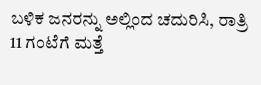ಬಳಿಕ ಜನರನ್ನು ಅಲ್ಲಿಂದ ಚದುರಿಸಿ, ರಾತ್ರಿ 11 ಗಂಟೆಗೆ ಮತ್ತೆ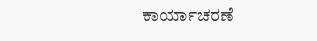ಕಾರ್ಯಾಚರಣೆ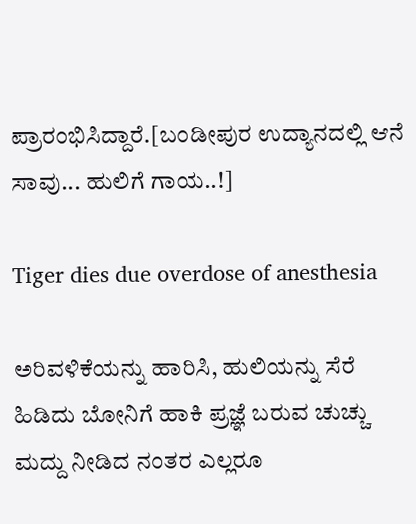ಪ್ರಾರಂಭಿಸಿದ್ದಾರೆ.[ಬಂಡೀಪುರ ಉದ್ಯಾನದಲ್ಲಿ ಆನೆ ಸಾವು... ಹುಲಿಗೆ ಗಾಯ..!]

Tiger dies due overdose of anesthesia

ಅರಿವಳಿಕೆಯನ್ನು ಹಾರಿಸಿ, ಹುಲಿಯನ್ನು ಸೆರೆ ಹಿಡಿದು ಬೋನಿಗೆ ಹಾಕಿ ಪ್ರಜ್ಞೆ ಬರುವ ಚುಚ್ಚು ಮದ್ದು ನೀಡಿದ ನಂತರ ಎಲ್ಲರೂ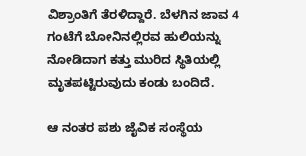ವಿಶ್ರಾಂತಿಗೆ ತೆರಳಿದ್ದಾರೆ. ಬೆಳಗಿನ ಜಾವ 4 ಗಂಟೆಗೆ ಬೋನಿನಲ್ಲಿರವ ಹುಲಿಯನ್ನು ನೋಡಿದಾಗ ಕತ್ತು ಮುರಿದ ಸ್ಥಿತಿಯಲ್ಲಿ ಮೃತಪಟ್ಟಿರುವುದು ಕಂಡು ಬಂದಿದೆ.

ಆ ನಂತರ ಪಶು ಜೈವಿಕ ಸಂಸ್ಥೆಯ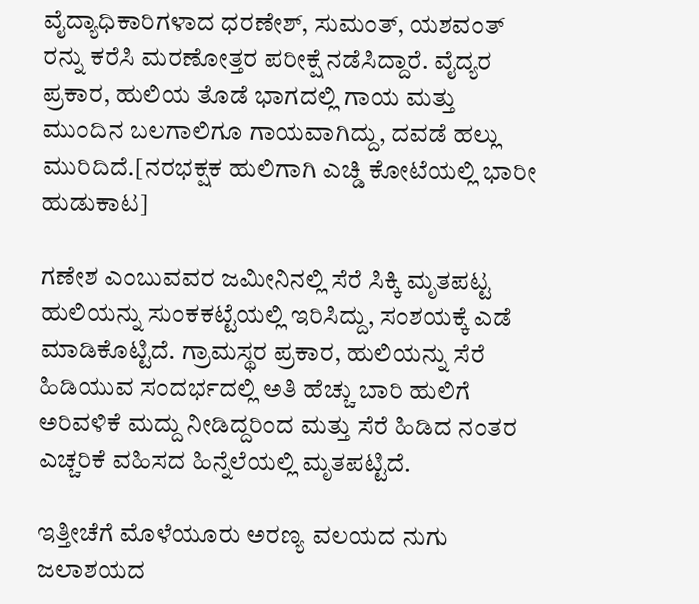ವೈದ್ಯಾಧಿಕಾರಿಗಳಾದ ಧರಣೇಶ್, ಸುಮಂತ್, ಯಶವಂತ್ ರನ್ನು ಕರೆಸಿ ಮರಣೋತ್ತರ ಪರೀಕ್ಷೆ ನಡೆಸಿದ್ದಾರೆ. ವೈದ್ಯರ ಪ್ರಕಾರ, ಹುಲಿಯ ತೊಡೆ ಭಾಗದಲ್ಲಿ ಗಾಯ ಮತ್ತು ಮುಂದಿನ ಬಲಗಾಲಿಗೂ ಗಾಯವಾಗಿದ್ದು, ದವಡೆ ಹಲ್ಲು ಮುರಿದಿದೆ.[ನರಭಕ್ಷಕ ಹುಲಿಗಾಗಿ ಎಚ್ಡಿ ಕೋಟೆಯಲ್ಲಿ ಭಾರೀ ಹುಡುಕಾಟ]

ಗಣೇಶ ಎಂಬುವವರ ಜಮೀನಿನಲ್ಲಿ ಸೆರೆ ಸಿಕ್ಕಿ ಮೃತಪಟ್ಟ ಹುಲಿಯನ್ನು ಸುಂಕಕಟ್ಟೆಯಲ್ಲಿ ಇರಿಸಿದ್ದು, ಸಂಶಯಕ್ಕೆ ಎಡೆ ಮಾಡಿಕೊಟ್ಟಿದೆ. ಗ್ರಾಮಸ್ಥರ ಪ್ರಕಾರ, ಹುಲಿಯನ್ನು ಸೆರೆ ಹಿಡಿಯುವ ಸಂದರ್ಭದಲ್ಲಿ ಅತಿ ಹೆಚ್ಚು ಬಾರಿ ಹುಲಿಗೆ ಅರಿವಳಿಕೆ ಮದ್ದು ನೀಡಿದ್ದರಿಂದ ಮತ್ತು ಸೆರೆ ಹಿಡಿದ ನಂತರ ಎಚ್ಚರಿಕೆ ವಹಿಸದ ಹಿನ್ನೆಲೆಯಲ್ಲಿ ಮೃತಪಟ್ಟಿದೆ.

ಇತ್ತೀಚೆಗೆ ಮೊಳೆಯೂರು ಅರಣ್ಯ ವಲಯದ ನುಗು ಜಲಾಶಯದ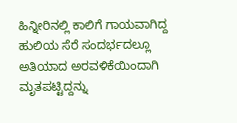ಹಿನ್ನೀರಿನಲ್ಲಿ ಕಾಲಿಗೆ ಗಾಯವಾಗಿದ್ದ ಹುಲಿಯ ಸೆರೆ ಸಂದರ್ಭದಲ್ಲೂ ಅತಿಯಾದ ಅರವಳಿಕೆಯಿಂದಾಗಿ ಮೃತಪಟ್ಟಿದ್ದನ್ನು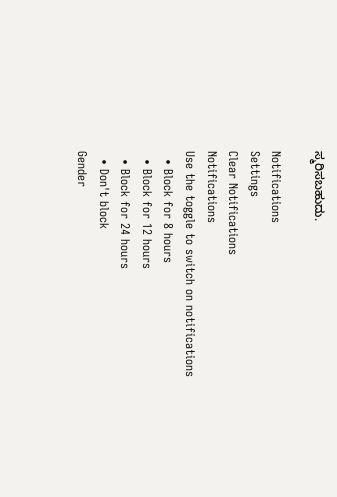ಸ್ಮರಿಸಬಹುದು.

Notifications
Settings
Clear Notifications
Notifications
Use the toggle to switch on notifications
  • Block for 8 hours
  • Block for 12 hours
  • Block for 24 hours
  • Don't block
Gender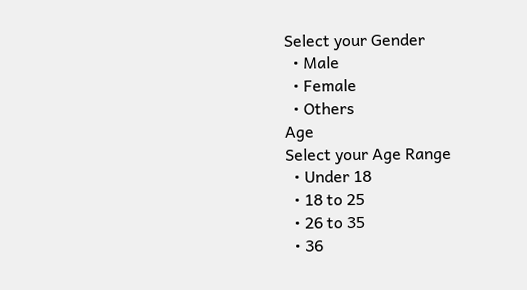Select your Gender
  • Male
  • Female
  • Others
Age
Select your Age Range
  • Under 18
  • 18 to 25
  • 26 to 35
  • 36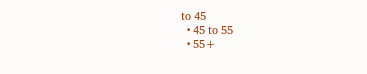to 45
  • 45 to 55
  • 55+